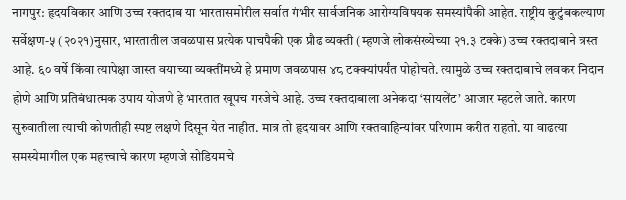नागपुर: हृदयविकार आणि उच्च रक्तदाब या भारतासमोरील सर्वात गंभीर सार्वजनिक आरोग्यविषयक समस्यांपैकी आहेत. राष्ट्रीय कुटुंबकल्याण सर्वेक्षण-५ (२०२१)नुसार, भारतातील जवळपास प्रत्येक पाचपैकी एक प्रौढ व्यक्ती (म्हणजे लोकसंख्येच्या २१.३ टक्के) उच्च रक्तदाबाने त्रस्त आहे. ६० वर्षे किंवा त्यापेक्षा जास्त वयाच्या व्यक्तींमध्ये हे प्रमाण जवळपास ४८ टक्क्यांपर्यंत पोहोचते. त्यामुळे उच्च रक्तदाबाचे लवकर निदान होणे आणि प्रतिबंधात्मक उपाय योजणे हे भारतात खूपच गरजेचे आहे. उच्च रक्तदाबाला अनेकदा ‘सायलेंट’ आजार म्हटले जाते. कारण सुरुवातीला त्याची कोणतीही स्पष्ट लक्षणे दिसून येत नाहीत. मात्र तो हृदयावर आणि रक्तवाहिन्यांवर परिणाम करीत राहतो. या वाढत्या समस्येमागील एक महत्त्वाचे कारण म्हणजे सोडियमचे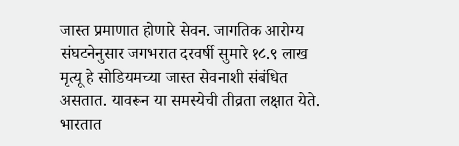जास्त प्रमाणात होणारे सेवन. जागतिक आरोग्य संघटनेनुसार जगभरात दरवर्षी सुमारे १८.९ लाख मृत्यू हे सोडियमच्या जास्त सेवनाशी संबंधित असतात. यावरून या समस्येची तीव्रता लक्षात येते. भारतात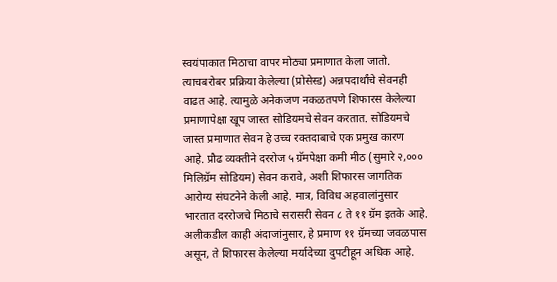स्वयंपाकात मिठाचा वापर मोठ्या प्रमाणात केला जातो. त्याचबरोबर प्रक्रिया केलेल्या (प्रोसेस्ड) अन्नपदार्थांचे सेवनही वाढत आहे. त्यामुळे अनेकजण नकळतपणे शिफारस केलेल्या प्रमाणापेक्षा खूप जास्त सोडियमचे सेवन करतात. सोडियमचे जास्त प्रमाणात सेवन हे उच्च रक्तदाबाचे एक प्रमुख कारण आहे. प्रौढ व्यक्तीने दररोज ५ ग्रॅमपेक्षा कमी मीठ (सुमारे २,००० मिलिग्रॅम सोडियम) सेवन करावे, अशी शिफारस जागतिक आरोग्य संघटनेने केली आहे. मात्र, विविध अहवालांनुसार भारतात दररोजचे मिठाचे सरासरी सेवन ८ ते ११ ग्रॅम इतके आहे. अलीकडील काही अंदाजांनुसार, हे प्रमाण ११ ग्रॅमच्या जवळपास असून, ते शिफारस केलेल्या मर्यादेच्या दुपटीहून अधिक आहे.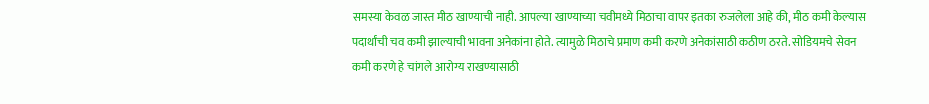समस्या केवळ जास्त मीठ खाण्याची नाही. आपल्या खाण्याच्या चवीमध्ये मिठाचा वापर इतका रुजलेला आहे की, मीठ कमी केल्यास पदार्थांची चव कमी झाल्याची भावना अनेकांना होते. त्यामुळे मिठाचे प्रमाण कमी करणे अनेकांसाठी कठीण ठरते. सोडियमचे सेवन कमी करणे हे चांगले आरोग्य राखण्यासाठी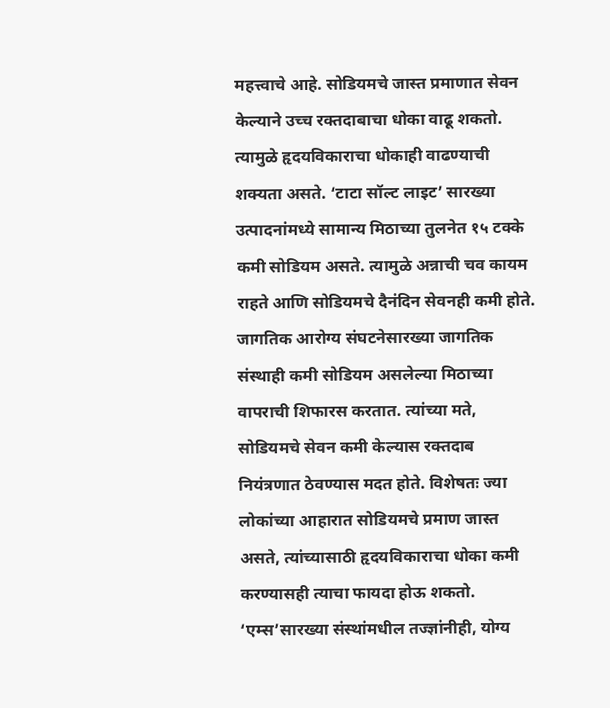महत्त्वाचे आहे. सोडियमचे जास्त प्रमाणात सेवन केल्याने उच्च रक्तदाबाचा धोका वाढू शकतो. त्यामुळे हृदयविकाराचा धोकाही वाढण्याची शक्यता असते. ‘टाटा सॉल्ट लाइट’ सारख्या उत्पादनांमध्ये सामान्य मिठाच्या तुलनेत १५ टक्के कमी सोडियम असते. त्यामुळे अन्नाची चव कायम राहते आणि सोडियमचे दैनंदिन सेवनही कमी होते. जागतिक आरोग्य संघटनेसारख्या जागतिक संस्थाही कमी सोडियम असलेल्या मिठाच्या वापराची शिफारस करतात. त्यांच्या मते, सोडियमचे सेवन कमी केल्यास रक्तदाब नियंत्रणात ठेवण्यास मदत होते. विशेषतः ज्या लोकांच्या आहारात सोडियमचे प्रमाण जास्त असते, त्यांच्यासाठी हृदयविकाराचा धोका कमी करण्यासही त्याचा फायदा होऊ शकतो. ‘एम्स’सारख्या संस्थांमधील तज्ज्ञांनीही, योग्य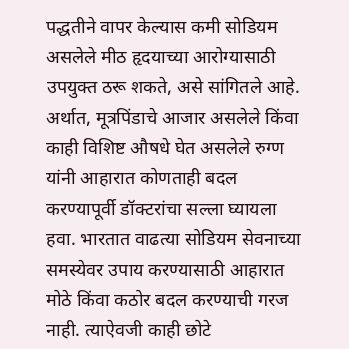पद्धतीने वापर केल्यास कमी सोडियम असलेले मीठ हृदयाच्या आरोग्यासाठी उपयुक्त ठरू शकते, असे सांगितले आहे. अर्थात, मूत्रपिंडाचे आजार असलेले किंवा काही विशिष्ट औषधे घेत असलेले रुग्ण यांनी आहारात कोणताही बदल करण्यापूर्वी डॉक्टरांचा सल्ला घ्यायला हवा. भारतात वाढत्या सोडियम सेवनाच्या समस्येवर उपाय करण्यासाठी आहारात मोठे किंवा कठोर बदल करण्याची गरज नाही. त्याऐवजी काही छोटे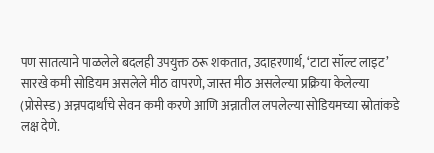पण सातत्याने पाळलेले बदलही उपयुक्त ठरू शकतात, उदाहरणार्थ, ‘टाटा सॉल्ट लाइट’ सारखे कमी सोडियम असलेले मीठ वापरणे, जास्त मीठ असलेल्या प्रक्रिया केलेल्या (प्रोसेस्ड) अन्नपदार्थांचे सेवन कमी करणे आणि अन्नातील लपलेल्या सोडियमच्या स्रोतांकडे लक्ष देणे.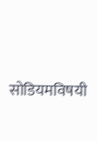सोडियमविषयी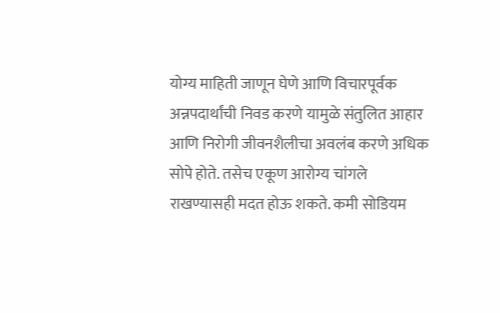योग्य माहिती जाणून घेणे आणि विचारपूर्वक अन्नपदार्थांची निवड करणे यामुळे संतुलित आहार आणि निरोगी जीवनशैलीचा अवलंब करणे अधिक सोपे होते. तसेच एकूण आरोग्य चांगले राखण्यासही मदत होऊ शकते. कमी सोडियम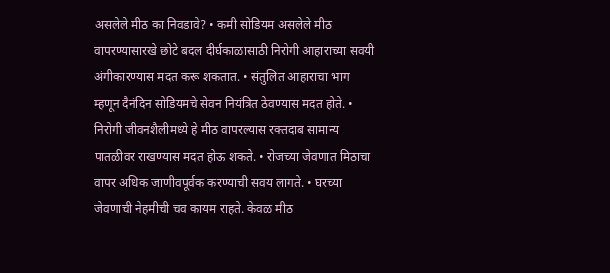असलेले मीठ का निवडावे? • कमी सोडियम असलेले मीठ वापरण्यासारखे छोटे बदल दीर्घकाळासाठी निरोगी आहाराच्या सवयी अंगीकारण्यास मदत करू शकतात. • संतुलित आहाराचा भाग म्हणून दैनंदिन सोडियमचे सेवन नियंत्रित ठेवण्यास मदत होते. • निरोगी जीवनशैलीमध्ये हे मीठ वापरल्यास रक्तदाब सामान्य पातळीवर राखण्यास मदत होऊ शकते. • रोजच्या जेवणात मिठाचा वापर अधिक जाणीवपूर्वक करण्याची सवय लागते. • घरच्या जेवणाची नेहमीची चव कायम राहते. केवळ मीठ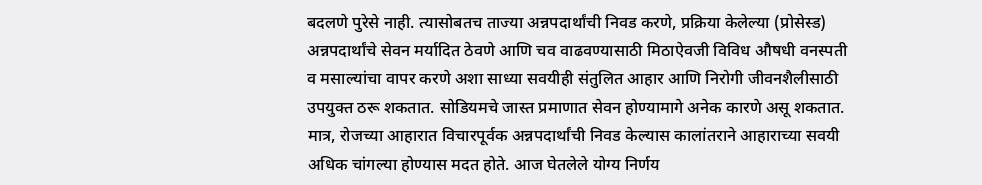बदलणे पुरेसे नाही. त्यासोबतच ताज्या अन्नपदार्थांची निवड करणे, प्रक्रिया केलेल्या (प्रोसेस्ड) अन्नपदार्थांचे सेवन मर्यादित ठेवणे आणि चव वाढवण्यासाठी मिठाऐवजी विविध औषधी वनस्पती व मसाल्यांचा वापर करणे अशा साध्या सवयीही संतुलित आहार आणि निरोगी जीवनशैलीसाठी उपयुक्त ठरू शकतात. सोडियमचे जास्त प्रमाणात सेवन होण्यामागे अनेक कारणे असू शकतात. मात्र, रोजच्या आहारात विचारपूर्वक अन्नपदार्थांची निवड केल्यास कालांतराने आहाराच्या सवयी अधिक चांगल्या होण्यास मदत होते. आज घेतलेले योग्य निर्णय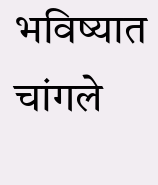भविष्यात चांगले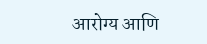आरोग्य आणि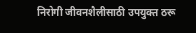निरोगी जीवनशैलीसाठी उपयुक्त ठरू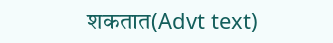शकतात(Advt text)